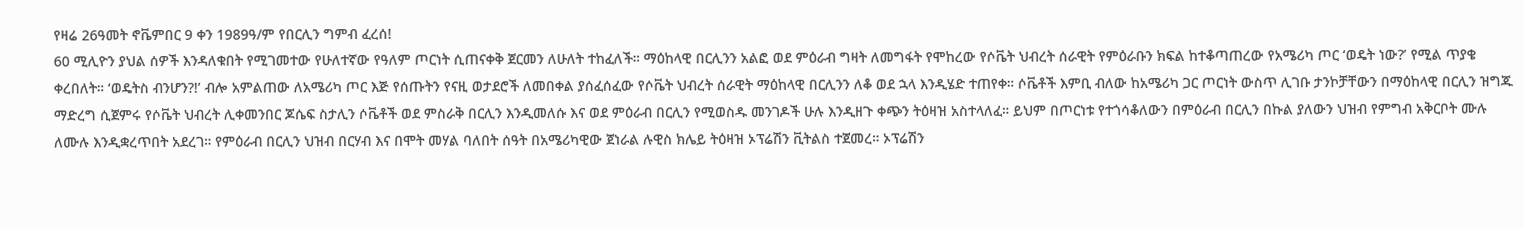የዛሬ 26ዓመት ኖቬምበር 9 ቀን 1989ዓ/ም የበርሊን ግምብ ፈረሰ!
60 ሚሊዮን ያህል ሰዎች እንዳለቁበት የሚገመተው የሁለተኛው የዓለም ጦርነት ሲጠናቀቅ ጀርመን ለሁለት ተከፈለች። ማዕከላዊ በርሊንን አልፎ ወደ ምዕራብ ግዛት ለመግፋት የሞከረው የሶቬት ህብረት ሰራዊት የምዕራቡን ክፍል ከተቆጣጠረው የአሜሪካ ጦር ‘ወዴት ነው?’ የሚል ጥያቄ ቀረበለት። ‘ወዴትስ ብንሆን?!’ ብሎ አምልጠው ለአሜሪካ ጦር እጅ የሰጡትን የናዚ ወታደሮች ለመበቀል ያሰፈሰፈው የሶቬት ህብረት ሰራዊት ማዕከላዊ በርሊንን ለቆ ወደ ኋላ እንዲሄድ ተጠየቀ። ሶቬቶች እምቢ ብለው ከአሜሪካ ጋር ጦርነት ውስጥ ሊገቡ ታንኮቻቸውን በማዕከላዊ በርሊን ዝግጁ ማድረግ ሲጀምሩ የሶቬት ህብረት ሊቀመንበር ጆሴፍ ስታሊን ሶቬቶች ወደ ምስራቅ በርሊን እንዲመለሱ እና ወደ ምዕራብ በርሊን የሚወስዱ መንገዶች ሁሉ እንዲዘጉ ቀጭን ትዕዛዝ አስተላለፈ። ይህም በጦርነቱ የተጎሳቆለውን በምዕራብ በርሊን በኩል ያለውን ህዝብ የምግብ አቅርቦት ሙሉ ለሙሉ እንዲቋረጥበት አደረገ። የምዕራብ በርሊን ህዝብ በርሃብ እና በሞት መሃል ባለበት ሰዓት በአሜሪካዊው ጀነራል ሉዊስ ክሌይ ትዕዛዝ ኦፕሬሽን ቪትልስ ተጀመረ። ኦፕሬሽን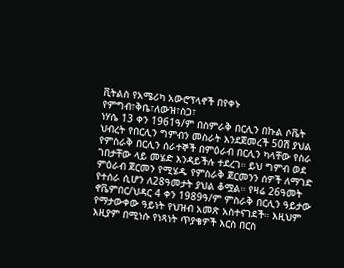ቪትልስ የአሜሪካ አውሮፕላኖች በየቀኑ የምግብ፣ቅቤ፣ለውዝ፣ስጋ፣
ነሃሴ 13 ቀን 1961ዓ/ም በስምራቅ በርሊን በኩል ሶቬት ህብረት የበርሊን ግምብን መስራት እንደጀመረች 50ሽ ያህል የምስራቅ በርሊን ሰራተኞች በምዕራብ በርሊን ካላቸው የስራ ገበታቸው ላይ መሄድ እንዳይችሉ ተደረገ። ይህ ግምብ ወደ ምዕራብ ጀርመን የሚሄዱ የምስራቅ ጀርመንን ሰዎች ለማገድ የተሰራ ሲሆን ለ28ዓመታት ያህል ቆሟል። የዛሬ 26ዓመት ኖቬምበር/ህዳር 4 ቀን 1989ዓ/ም ምስራቅ በርሊን ዓይታው የማታውቀው ዓይነት የህዝብ አመጽ አስተናገደች። እዚህም እዚያም በሚነሱ የነጻነት ጥያቄዎች እርስ በርስ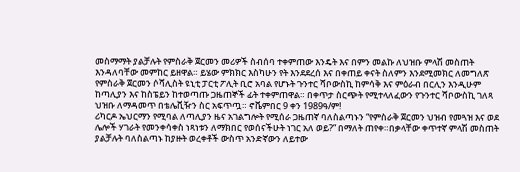መስማማት ያልቻሉት የምስራቅ ጀርመን መሪዎች ስብሰባ ተቀምጠው እንዴት እና በምን መልኩ ለህዝቡ ምላሽ መስጠት እንዳለባቸው መምከር ይዘዋል። ይሄው ምክክር እስካሁን የት እንደደረሰ እና በቀጠይ ቀናት ስለምን እንደሚመክር ለመግለጽ የምስራቅ ጀርመን ሶሻሊስት ዩኒቲ ፓርቲ ፖሊት ቢሮ አባል የሆኑት ጉንተር ሻቦውስኪ ከምሳቅ እና ምዕራብ በርሊን እንዲሁም ከጣሊያን እና ከስፔይን ከተወጣጡ ጋዜጠኞች ፊት ተቀምጠዋል። በቀጥታ ስርጭት የሚተላለፈውን የጉንተር ሻቦውስኪ ገለጻ ህዝቡ ለማዳመጥ በቴሌቪዥን ስር አፍጥጧ። ኖቬምበር 9 ቀን 1989ዓ/ም!
ሪካርዶ ኤህርማን የሚባል ለጣሊያን ዜና አገልግሎት የሚሰራ ጋዜጠኛ ባለስልጣኑን “የምስራቅ ጀርመን ህዝብ የመጓዝ እና ወደ ሌሎች ሃገራት የመንቀሳቀስ ነጻነቱን ለማክበር የወሰናችሁት ነገር አለ ወይ?” በማለት ጠየቀ።በቃላቸው ቀጥተኛ ምላሽ መስጠት ያልቻሉት ባለስልጣኑ ከያዙት ወረቀቶች ውስጥ አንድኛውን ለይተው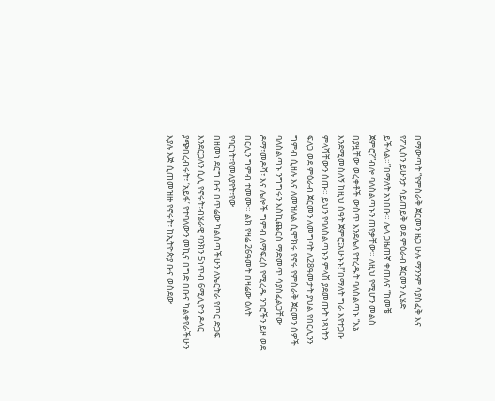በማውጣት “የምስራቅ ጀርመን ዜጋ ሁሉ ማንንም ሳያስፈቅ እና የፖሊስን ይሁንታ ሳይጠይቅ ወደ ምዕራብ ጀርመን ሊሄድ ይችላል።”በማለት አነበቡ። ሌላ ጋዜጠኛ ቀጠለና “ከመቼ ጀምሮ?”ብሎ ባለስልጣኑን ጠየቃቸው። ለዚህ የሚሆን መልስ በያዟቸው ወረቀቶች ውስጥ እንደሌለ የተረዱት ባለስልጣኑ “እኔ እንደሚመስለኝ ከዚህ ሰዓት ጀምሮ፤አሁኑኑ!”በማለት ግራ እየተጋቡ ምላሻቸውን ሰጡ። ይህን የባለስልጣኑን ምላሽ ያደመጡት ነጻነትን ፍለጋ ወደ ምዕራብ ጀርመን ለመግባት ለ28ዓመታት ያህል የበርሊንን ግምብ ሲዘሉ እና ለመዝለል ሲሞክሩ የኖሩ የምስራቅ ጀርመን ሰዎች ባለስልጣኑ ንግግሩን እስኪጨርስ ማድመጥ ሳያስፈልጋቸው ዶማ፣መዶሻ፣ እና ሌሎች ግምብ ለማፍረስ የሚረዱ ንገሮችን ይዞ ወደ በርሊን ግምብ ተመሙ። ልክ የዛሬ 26ዓመት በዛሬው ዕለት የባርነት፣የመለያየት፣የው
በዘመነ ደርግ ቡና በጥሬው ካልሰጣችሁን ለኤርትራ የጦር ድጋፍ እንደርጋለን ሲሊ የኖሩት፣ብሄራዊ ባንክን 5ነጥብ 6ሚሊዮን ዶላር ያጭበረብሩት፣ ‘አይፋ’ የተባለውን መኪና በግድ በቡና ካልቀየራችሁን እያሉ እጅ ሲጠመዝዙ የኖሩት፣ ከኢትዮጵያ ቡና ወስደው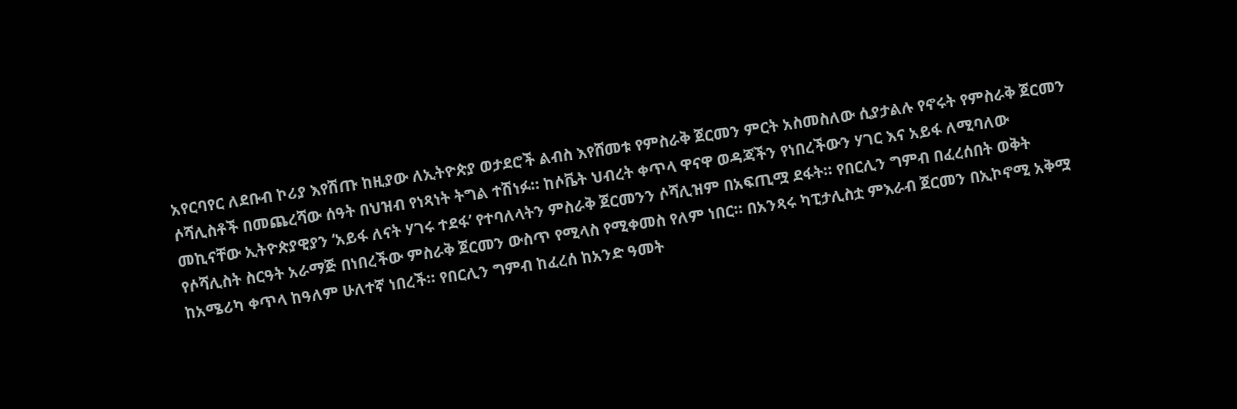አየርባየር ለደቡብ ኮሪያ እየሽጡ ከዚያው ለኢትዮጵያ ወታደሮች ልብስ እየሸመቱ የምስራቅ ጀርመን ምርት አስመስለው ሲያታልሉ የኖሩት የምስራቅ ጀርመን ሶሻሊስቶች በመጨረሻው ሰዓት በህዝብ የነጻነት ትግል ተሽነፉ። ከሶቬት ህብረት ቀጥላ ዋናዋ ወዳጃችን የነበረችውን ሃገር እና አይፋ ለሚባለው መኪናቸው ኢትዮጵያዊያን ‘አይፋ ለናት ሃገሩ ተደፋ’ የተባለላትን ምስራቅ ጀርመንን ሶሻሊዝም በአፍጢሟ ደፋት። የበርሊን ግምብ በፈረሰበት ወቅት የሶሻሊስት ስርዓት አራማጅ በነበረችው ምስራቅ ጀርመን ውስጥ የሚላስ የሚቀመስ የለም ነበር። በአንጻሩ ካፒታሊስቷ ምእራብ ጀርመን በኢኮኖሚ አቅሟ ከአሜሪካ ቀጥላ ከዓለም ሁለተኛ ነበረች። የበርሊን ግምብ ከፈረሰ ከአንድ ዓመት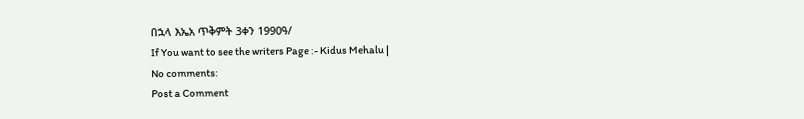በኋላ እኤአ ጥቅምት 3ቀን 1990ዓ/
If You want to see the writers Page :- Kidus Mehalu |
No comments:
Post a Comment